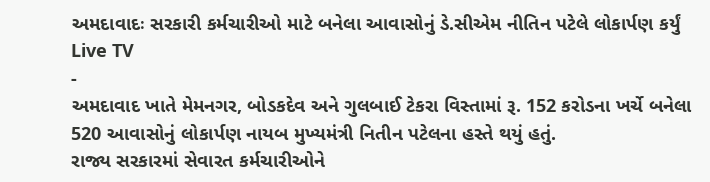અમદાવાદઃ સરકારી કર્મચારીઓ માટે બનેલા આવાસોનું ડે.સીએમ નીતિન પટેલે લોકાર્પણ કર્યું
Live TV
-
અમદાવાદ ખાતે મેમનગર, બોડકદેવ અને ગુલબાઈ ટેકરા વિસ્તામાં રૂ. 152 કરોડના ખર્ચે બનેલા 520 આવાસોનું લોકાર્પણ નાયબ મુખ્યમંત્રી નિતીન પટેલના હસ્તે થયું હતું.
રાજ્ય સરકારમાં સેવારત કર્મચારીઓને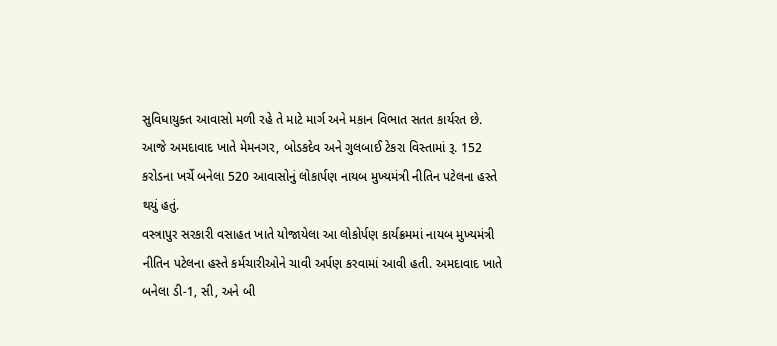સુવિધાયુક્ત આવાસો મળી રહે તે માટે માર્ગ અને મકાન વિભાત સતત કાર્યરત છે. આજે અમદાવાદ ખાતે મેમનગર, બોડકદેવ અને ગુલબાઈ ટેકરા વિસ્તામાં રૂ. 152 કરોડના ખર્ચે બનેલા 520 આવાસોનું લોકાર્પણ નાયબ મુખ્યમંત્રી નીતિન પટેલના હસ્તે થયું હતું.
વસ્ત્રાપુર સરકારી વસાહત ખાતે યોજાયેલા આ લોકોર્પણ કાર્યક્રમમાં નાયબ મુખ્યમંત્રી નીતિન પટેલના હસ્તે કર્મચારીઓને ચાવી અર્પણ કરવામાં આવી હતી. અમદાવાદ ખાતે બનેલા ડી-1, સી, અને બી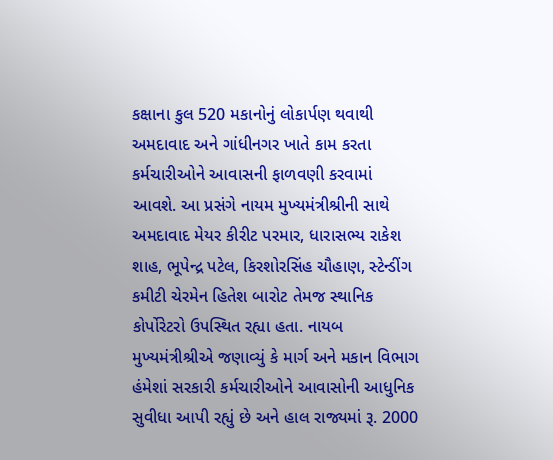કક્ષાના કુલ 520 મકાનોનું લોકાર્પણ થવાથી અમદાવાદ અને ગાંધીનગર ખાતે કામ કરતા કર્મચારીઓને આવાસની ફાળવણી કરવામાં આવશે. આ પ્રસંગે નાયમ મુખ્યમંત્રીશ્રીની સાથે અમદાવાદ મેયર કીરીટ પરમાર, ધારાસભ્ય રાકેશ શાહ, ભૂપેન્દ્ર પટેલ, કિરશોરસિંહ ચૌહાણ, સ્ટેન્ડીંગ કમીટી ચેરમેન હિતેશ બારોટ તેમજ સ્થાનિક કોર્પોરેટરો ઉપસ્થિત રહ્યા હતા. નાયબ મુખ્યમંત્રીશ્રીએ જણાવ્યું કે માર્ગ અને મકાન વિભાગ હંમેશાં સરકારી કર્મચારીઓને આવાસોની આધુનિક સુવીધા આપી રહ્યું છે અને હાલ રાજ્યમાં રૂ. 2000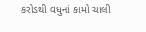કરોડથી વધુનાં કામો ચાલી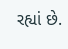રહ્યાં છે.